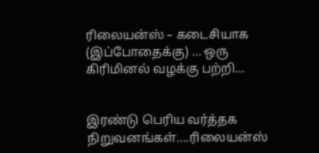ரிலையன்ஸ் – கடைசியாக (இப்போதைக்கு) … ஒரு கிரிமினல் வழக்கு பற்றி…


இரண்டு பெரிய வர்த்தக நிறுவனங்கள்….ரிலையன்ஸ்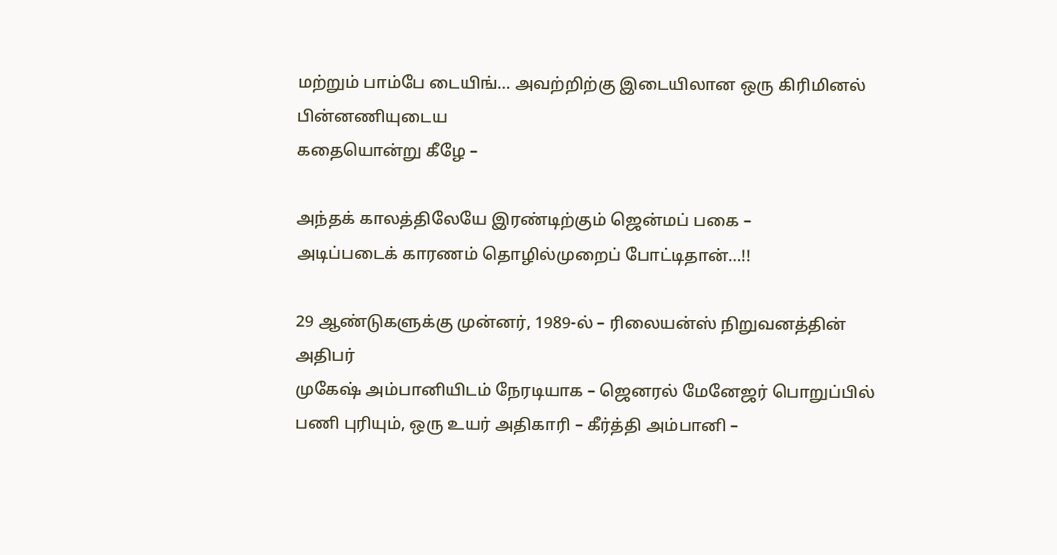மற்றும் பாம்பே டையிங்… அவற்றிற்கு இடையிலான ஒரு கிரிமினல் பின்னணியுடைய
கதையொன்று கீழே –

அந்தக் காலத்திலேயே இரண்டிற்கும் ஜென்மப் பகை –
அடிப்படைக் காரணம் தொழில்முறைப் போட்டிதான்…!!

29 ஆண்டுகளுக்கு முன்னர், 1989-ல் – ரிலையன்ஸ் நிறுவனத்தின் அதிபர்
முகேஷ் அம்பானியிடம் நேரடியாக – ஜெனரல் மேனேஜர் பொறுப்பில்
பணி புரியும், ஒரு உயர் அதிகாரி – கீர்த்தி அம்பானி –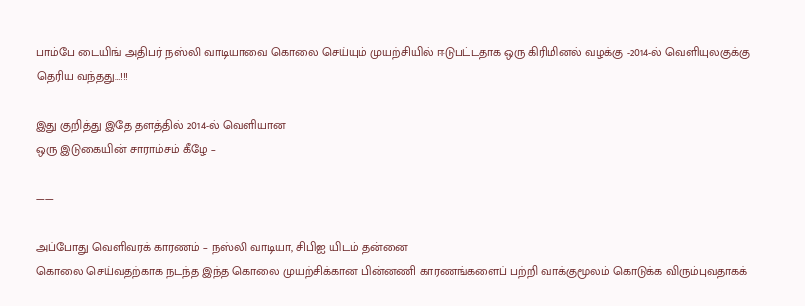பாம்பே டையிங் அதிபர் நஸ்லி வாடியாவை கொலை செய்யும் முயற்சியில் ஈடுபட்டதாக ஒரு கிரிமினல் வழக்கு -2014-ல் வெளியுலகுக்கு தெரிய வந்தது…!!!

இது குறித்து இதே தளத்தில் 2014-ல் வெளியான
ஒரு இடுகையின் சாராம்சம் கீழே –

——

அப்போது வெளிவரக் காரணம் – நஸ்லி வாடியா, சிபிஐ யிடம் தன்னை
கொலை செய்வதற்காக நடந்த இந்த கொலை முயற்சிக்கான பின்னணி காரணங்களைப் பற்றி வாக்குமூலம் கொடுக்க விரும்புவதாகக்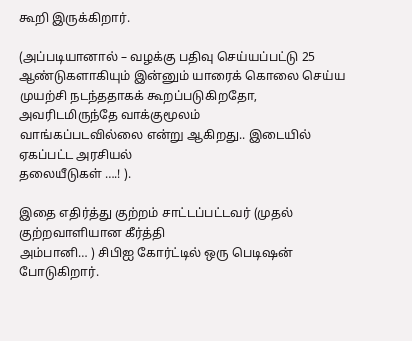கூறி இருக்கிறார்.

(அப்படியானால் – வழக்கு பதிவு செய்யப்பட்டு 25 ஆண்டுகளாகியும் இன்னும் யாரைக் கொலை செய்ய முயற்சி நடந்ததாகக் கூறப்படுகிறதோ, அவரிடமிருந்தே வாக்குமூலம்
வாங்கப்படவில்லை என்று ஆகிறது.. இடையில் ஏகப்பட்ட அரசியல்
தலையீடுகள் ….! ).

இதை எதிர்த்து குற்றம் சாட்டப்பட்டவர் (முதல் குற்றவாளியான கீர்த்தி
அம்பானி… ) சிபிஐ கோர்ட்டில் ஒரு பெடிஷன் போடுகிறார்.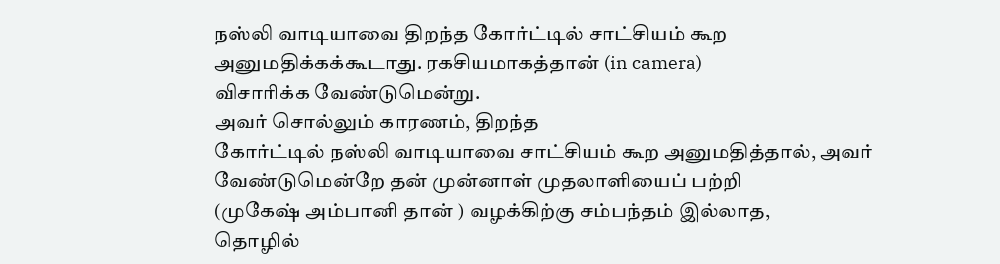நஸ்லி வாடியாவை திறந்த கோர்ட்டில் சாட்சியம் கூற
அனுமதிக்கக்கூடாது. ரகசியமாகத்தான் (in camera)
விசாரிக்க வேண்டுமென்று.
அவர் சொல்லும் காரணம், திறந்த
கோர்ட்டில் நஸ்லி வாடியாவை சாட்சியம் கூற அனுமதித்தால், அவர்
வேண்டுமென்றே தன் முன்னாள் முதலாளியைப் பற்றி
(முகேஷ் அம்பானி தான் ) வழக்கிற்கு சம்பந்தம் இல்லாத,
தொழில்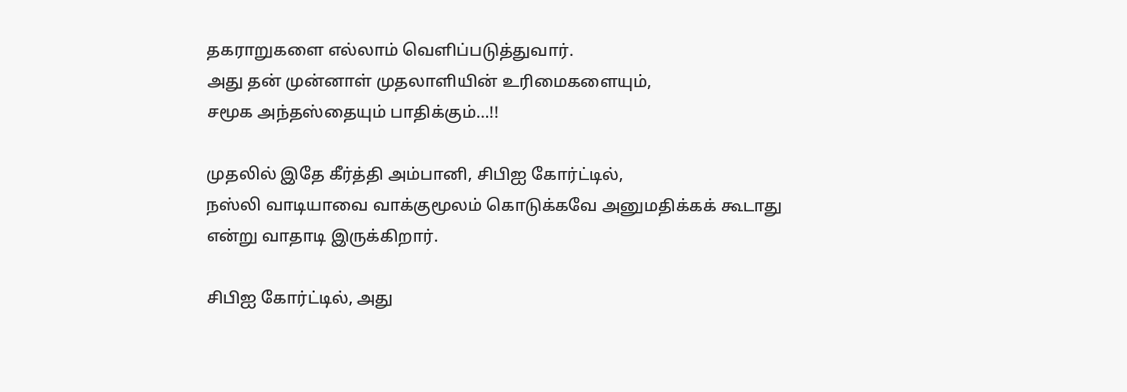தகராறுகளை எல்லாம் வெளிப்படுத்துவார்.
அது தன் முன்னாள் முதலாளியின் உரிமைகளையும்,
சமூக அந்தஸ்தையும் பாதிக்கும்…!!

முதலில் இதே கீர்த்தி அம்பானி, சிபிஐ கோர்ட்டில்,
நஸ்லி வாடியாவை வாக்குமூலம் கொடுக்கவே அனுமதிக்கக் கூடாது
என்று வாதாடி இருக்கிறார்.

சிபிஐ கோர்ட்டில், அது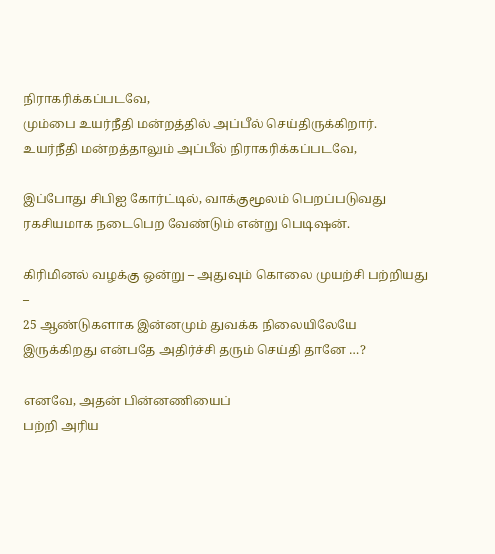நிராகரிக்கப்படவே,
மும்பை உயர்நீதி மன்றத்தில் அப்பீல் செய்திருக்கிறார்.
உயர்நீதி மன்றத்தாலும் அப்பீல் நிராகரிக்கப்படவே,

இப்போது சிபிஐ கோர்ட்டில், வாக்குமூலம் பெறப்படுவது ரகசியமாக நடைபெற வேண்டும் என்று பெடிஷன்.

கிரிமினல் வழக்கு ஒன்று – அதுவும் கொலை முயற்சி பற்றியது –
25 ஆண்டுகளாக இன்னமும் துவக்க நிலையிலேயே
இருக்கிறது என்பதே அதிர்ச்சி தரும் செய்தி தானே …?

எனவே, அதன் பின்னணியைப்
பற்றி அரிய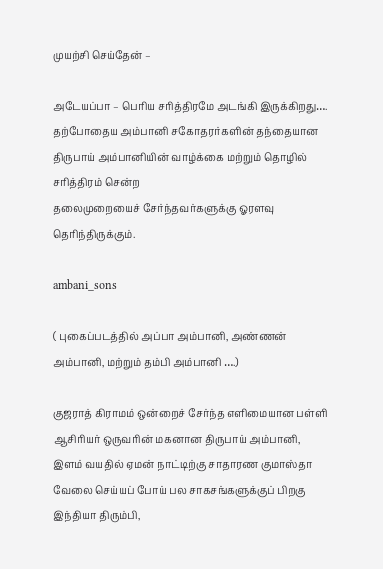முயற்சி செய்தேன் –

அடேயப்பா – பெரிய சரித்திரமே அடங்கி இருக்கிறது….
தற்போதைய அம்பானி சகோதரர்களின் தந்தையான
திருபாய் அம்பானியின் வாழ்க்கை மற்றும் தொழில் சரித்திரம் சென்ற
தலைமுறையைச் சேர்ந்தவர்களுக்கு ஓரளவு தெரிந்திருக்கும்.

ambani_sons

( புகைப்படத்தில் அப்பா அம்பானி, அண்ணன் அம்பானி, மற்றும் தம்பி அம்பானி ….)

குஜராத் கிராமம் ஒன்றைச் சேர்ந்த எளிமையான பள்ளி ஆசிரியர் ஒருவரின் மகனான திருபாய் அம்பானி, இளம் வயதில் ஏமன் நாட்டிற்கு சாதாரண குமாஸ்தா வேலை செய்யப் போய் பல சாகசங்களுக்குப் பிறகு இந்தியா திரும்பி,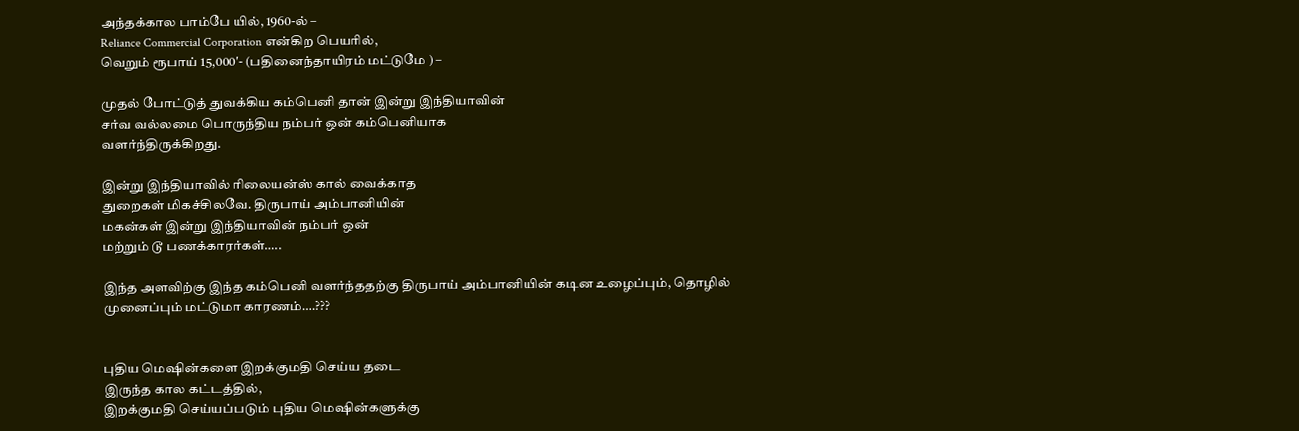அந்தக்கால பாம்பே யில், 1960-ல் –
Reliance Commercial Corporation என்கிற பெயரில்,
வெறும் ரூபாய் 15,000′- (பதினைந்தாயிரம் மட்டுமே ) –

முதல் போட்டுத் துவக்கிய கம்பெனி தான் இன்று இந்தியாவின்
சர்வ வல்லமை பொருந்திய நம்பர் ஒன் கம்பெனியாக
வளர்ந்திருக்கிறது.

இன்று இந்தியாவில் ரிலையன்ஸ் கால் வைக்காத
துறைகள் மிகச்சிலவே. திருபாய் அம்பானியின்
மகன்கள் இன்று இந்தியாவின் நம்பர் ஒன்
மற்றும் டூ பணக்காரர்கள்…..

இந்த அளவிற்கு இந்த கம்பெனி வளர்ந்ததற்கு திருபாய் அம்பானியின் கடின உழைப்பும், தொழில் முனைப்பும் மட்டுமா காரணம்….???


புதிய மெஷின்களை இறக்குமதி செய்ய தடை
இருந்த கால கட்டத்தில்,
இறக்குமதி செய்யப்படும் புதிய மெஷின்களுக்கு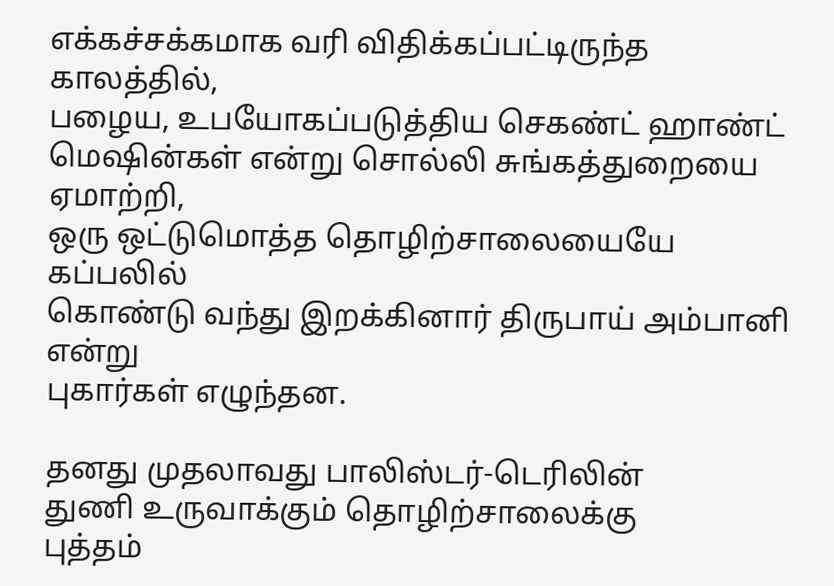எக்கச்சக்கமாக வரி விதிக்கப்பட்டிருந்த காலத்தில்,
பழைய, உபயோகப்படுத்திய செகண்ட் ஹாண்ட்
மெஷின்கள் என்று சொல்லி சுங்கத்துறையை ஏமாற்றி,
ஒரு ஒட்டுமொத்த தொழிற்சாலையையே கப்பலில்
கொண்டு வந்து இறக்கினார் திருபாய் அம்பானி என்று
புகார்கள் எழுந்தன.

தனது முதலாவது பாலிஸ்டர்-டெரிலின்
துணி உருவாக்கும் தொழிற்சாலைக்கு
புத்தம்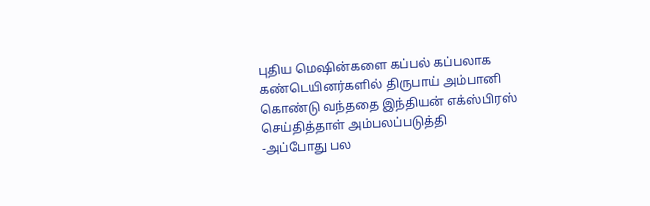புதிய மெஷின்களை கப்பல் கப்பலாக
கண்டெயினர்களில் திருபாய் அம்பானி கொண்டு வந்ததை இந்தியன் எக்ஸ்பிரஸ் செய்தித்தாள் அம்பலப்படுத்தி
-அப்போது பல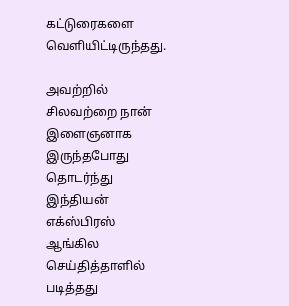கட்டுரைகளை வெளியிட்டிருந்தது.

அவற்றில் சிலவற்றை நான் இளைஞனாக இருந்தபோது
தொடர்ந்து இந்தியன் எக்ஸ்பிரஸ் ஆங்கில செய்தித்தாளில் படித்தது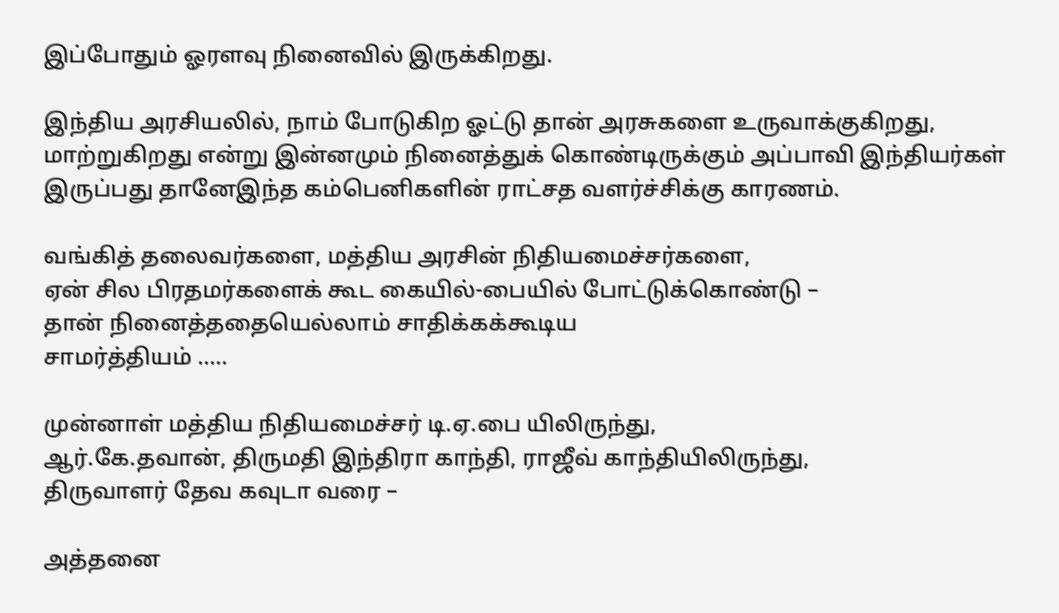இப்போதும் ஓரளவு நினைவில் இருக்கிறது.

இந்திய அரசியலில், நாம் போடுகிற ஓட்டு தான் அரசுகளை உருவாக்குகிறது, மாற்றுகிறது என்று இன்னமும் நினைத்துக் கொண்டிருக்கும் அப்பாவி இந்தியர்கள் இருப்பது தானேஇந்த கம்பெனிகளின் ராட்சத வளர்ச்சிக்கு காரணம்.

வங்கித் தலைவர்களை, மத்திய அரசின் நிதியமைச்சர்களை,
ஏன் சில பிரதமர்களைக் கூட கையில்-பையில் போட்டுக்கொண்டு –
தான் நினைத்ததையெல்லாம் சாதிக்கக்கூடிய
சாமர்த்தியம் …..

முன்னாள் மத்திய நிதியமைச்சர் டி.ஏ.பை யிலிருந்து,
ஆர்.கே.தவான், திருமதி இந்திரா காந்தி, ராஜீவ் காந்தியிலிருந்து,
திருவாளர் தேவ கவுடா வரை –

அத்தனை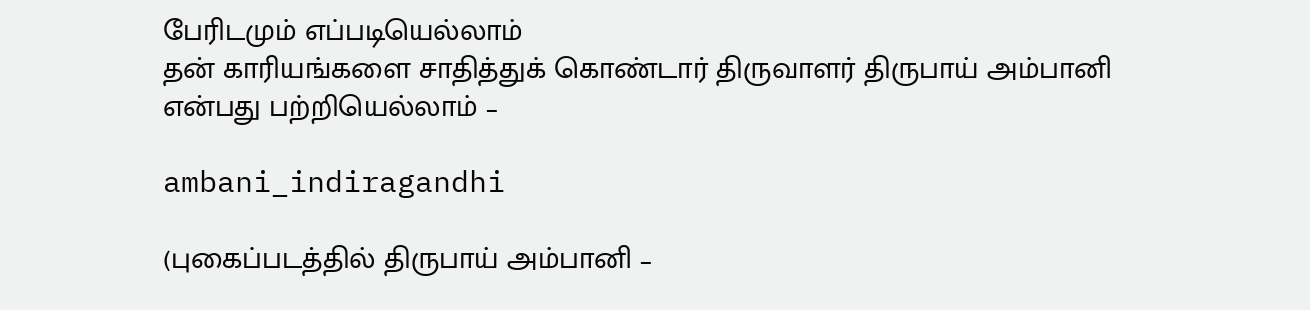பேரிடமும் எப்படியெல்லாம்
தன் காரியங்களை சாதித்துக் கொண்டார் திருவாளர் திருபாய் அம்பானி
என்பது பற்றியெல்லாம் –

ambani_indiragandhi

(புகைப்படத்தில் திருபாய் அம்பானி –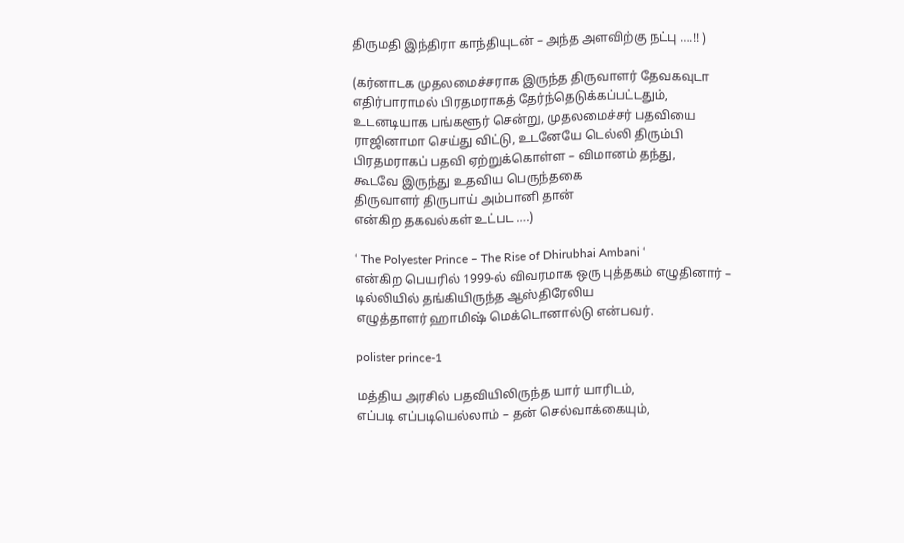திருமதி இந்திரா காந்தியுடன் – அந்த அளவிற்கு நட்பு ….!! )

(கர்னாடக முதலமைச்சராக இருந்த திருவாளர் தேவகவுடா
எதிர்பாராமல் பிரதமராகத் தேர்ந்தெடுக்கப்பட்டதும்,
உடனடியாக பங்களூர் சென்று, முதலமைச்சர் பதவியை
ராஜினாமா செய்து விட்டு, உடனேயே டெல்லி திரும்பி
பிரதமராகப் பதவி ஏற்றுக்கொள்ள – விமானம் தந்து,
கூடவே இருந்து உதவிய பெருந்தகை
திருவாளர் திருபாய் அம்பானி தான்
என்கிற தகவல்கள் உட்பட ….)

‘ The Polyester Prince – The Rise of Dhirubhai Ambani ‘
என்கிற பெயரில் 1999-ல் விவரமாக ஒரு புத்தகம் எழுதினார் –
டில்லியில் தங்கியிருந்த ஆஸ்திரேலிய
எழுத்தாளர் ஹாமிஷ் மெக்டொனால்டு என்பவர்.

polister prince-1

மத்திய அரசில் பதவியிலிருந்த யார் யாரிடம்,
எப்படி எப்படியெல்லாம் – தன் செல்வாக்கையும்,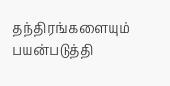தந்திரங்களையும் பயன்படுத்தி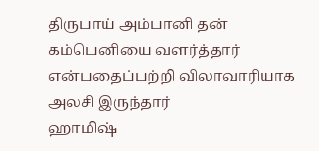திருபாய் அம்பானி தன் கம்பெனியை வளர்த்தார்
என்பதைப்பற்றி விலாவாரியாக அலசி இருந்தார்
ஹாமிஷ்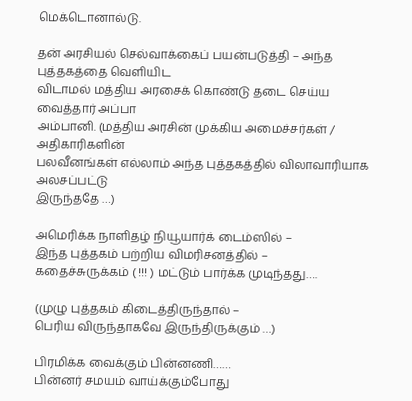மெக்டொனால்டு.

தன் அரசியல் செல்வாக்கைப் பயன்படுத்தி – அந்த புத்தகத்தை வெளியிட
விடாமல் மத்திய அரசைக் கொண்டு தடை செய்ய வைத்தார் அப்பா
அம்பானி. (மத்திய அரசின் முக்கிய அமைச்சர்கள் / அதிகாரிகளின்
பலவீனங்கள் எல்லாம் அந்த புத்தகத்தில் விலாவாரியாக அலசப்பட்டு
இருந்ததே …)

அமெரிக்க நாளிதழ் நியூயார்க் டைம்ஸில் –
இந்த புத்தகம் பற்றிய விமரிசனத்தில் –
கதைச்சுருக்கம் ( !!! ) மட்டும் பார்க்க முடிந்தது….

(முழு புத்தகம் கிடைத்திருந்தால் –
பெரிய விருந்தாகவே இருந்திருக்கும் …)

பிரமிக்க வைக்கும் பின்னணி……
பின்னர் சமயம் வாய்க்கும்போது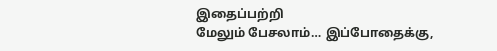இதைப்பற்றி
மேலும் பேசலாம்… இப்போதைக்கு,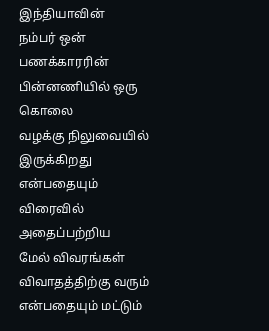இந்தியாவின்
நம்பர் ஒன் பணக்காரரின் பின்னணியில் ஒரு கொலை
வழக்கு நிலுவையில் இருக்கிறது என்பதையும் விரைவில் அதைப்பற்றிய
மேல் விவரங்கள் விவாதத்திற்கு வரும் என்பதையும் மட்டும்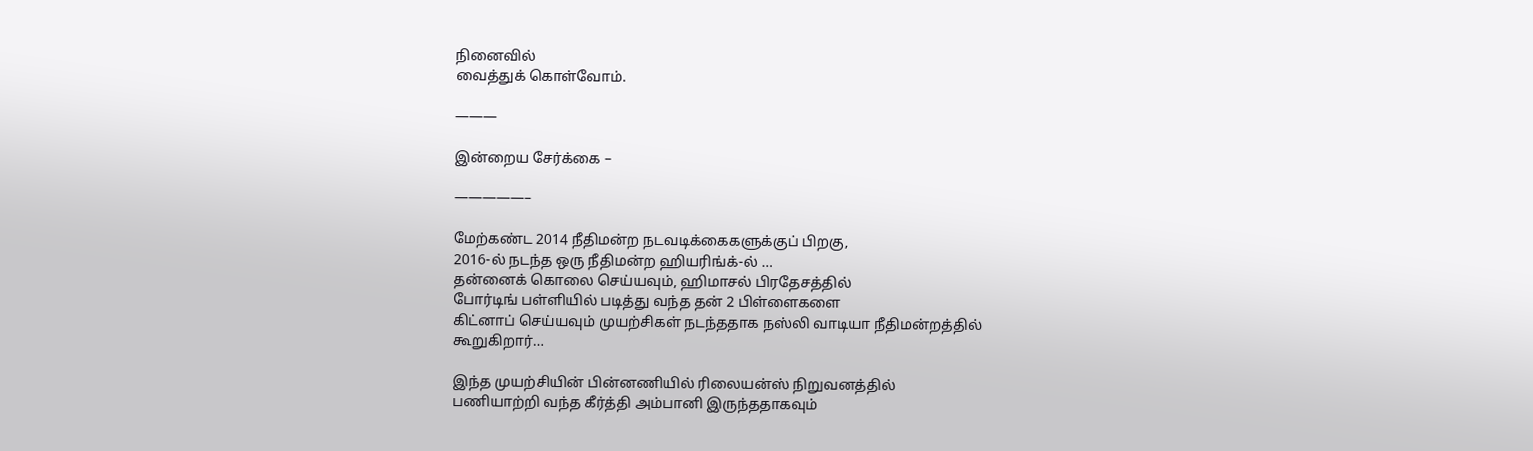நினைவில்
வைத்துக் கொள்வோம்.

———

இன்றைய சேர்க்கை –

—————–

மேற்கண்ட 2014 நீதிமன்ற நடவடிக்கைகளுக்குப் பிறகு,
2016-ல் நடந்த ஒரு நீதிமன்ற ஹியரிங்க்-ல் …
தன்னைக் கொலை செய்யவும், ஹிமாசல் பிரதேசத்தில்
போர்டிங் பள்ளியில் படித்து வந்த தன் 2 பிள்ளைகளை
கிட்னாப் செய்யவும் முயற்சிகள் நடந்ததாக நஸ்லி வாடியா நீதிமன்றத்தில்
கூறுகிறார்…

இந்த முயற்சியின் பின்னணியில் ரிலையன்ஸ் நிறுவனத்தில்
பணியாற்றி வந்த கீர்த்தி அம்பானி இருந்ததாகவும்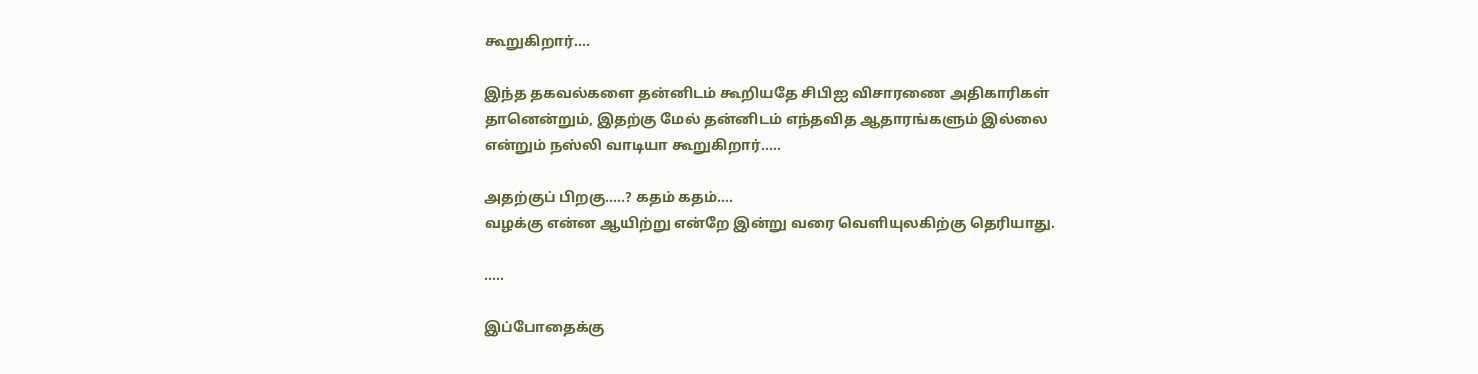கூறுகிறார்….

இந்த தகவல்களை தன்னிடம் கூறியதே சிபிஐ விசாரணை அதிகாரிகள்
தானென்றும், இதற்கு மேல் தன்னிடம் எந்தவித ஆதாரங்களும் இல்லை
என்றும் நஸ்லி வாடியா கூறுகிறார்…..

அதற்குப் பிறகு…..? கதம் கதம்….
வழக்கு என்ன ஆயிற்று என்றே இன்று வரை வெளியுலகிற்கு தெரியாது.

…..

இப்போதைக்கு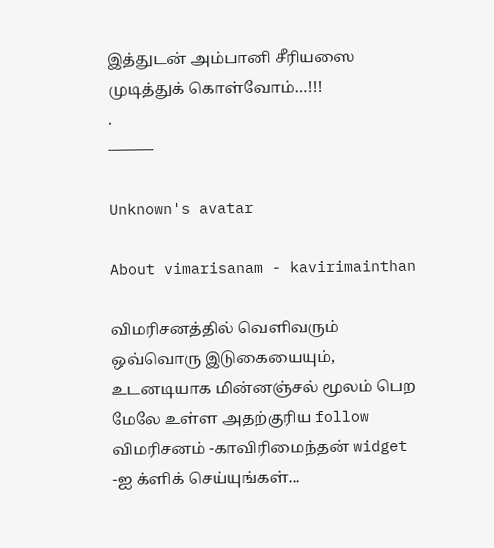இத்துடன் அம்பானி சீரியஸை முடித்துக் கொள்வோம்…!!!
.
———

Unknown's avatar

About vimarisanam - kavirimainthan

விமரிசனத்தில் வெளிவரும் ஒவ்வொரு இடுகையையும், உடனடியாக மின்னஞ்சல் மூலம் பெற மேலே உள்ள அதற்குரிய follow விமரிசனம் -காவிரிமைந்தன் widget -ஐ க்ளிக் செய்யுங்கள்...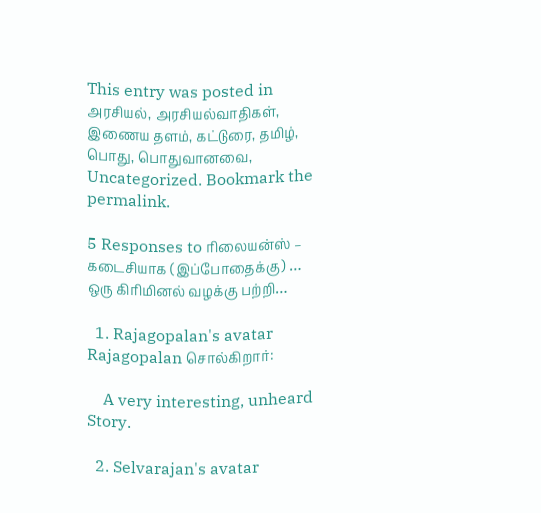This entry was posted in அரசியல், அரசியல்வாதிகள், இணைய தளம், கட்டுரை, தமிழ், பொது, பொதுவானவை, Uncategorized. Bookmark the permalink.

5 Responses to ரிலையன்ஸ் – கடைசியாக (இப்போதைக்கு) … ஒரு கிரிமினல் வழக்கு பற்றி…

  1. Rajagopalan's avatar Rajagopalan சொல்கிறார்:

    A very interesting, unheard Story.

  2. Selvarajan's avatar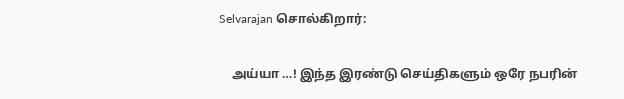Selvarajan சொல்கிறார்:

    அய்யா …! இந்த இரண்டு செய்திகளும் ஒரே நபரின்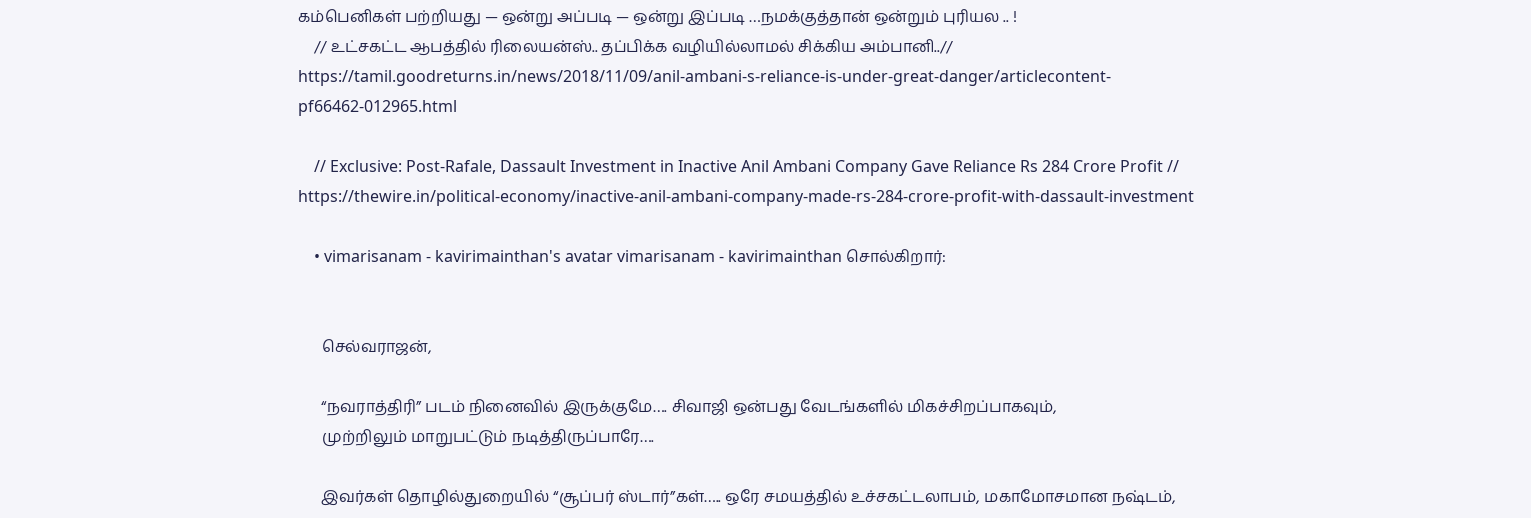கம்பெனிகள் பற்றியது — ஒன்று அப்படி — ஒன்று இப்படி …நமக்குத்தான் ஒன்றும் புரியல .. !
    // உட்சகட்ட ஆபத்தில் ரிலையன்ஸ்.. தப்பிக்க வழியில்லாமல் சிக்கிய அம்பானி..// https://tamil.goodreturns.in/news/2018/11/09/anil-ambani-s-reliance-is-under-great-danger/articlecontent-pf66462-012965.html

    // Exclusive: Post-Rafale, Dassault Investment in Inactive Anil Ambani Company Gave Reliance Rs 284 Crore Profit // https://thewire.in/political-economy/inactive-anil-ambani-company-made-rs-284-crore-profit-with-dassault-investment

    • vimarisanam - kavirimainthan's avatar vimarisanam - kavirimainthan சொல்கிறார்:


      செல்வராஜன்,

      “நவராத்திரி” படம் நினைவில் இருக்குமே…. சிவாஜி ஒன்பது வேடங்களில் மிகச்சிறப்பாகவும்,
      முற்றிலும் மாறுபட்டும் நடித்திருப்பாரே….

      இவர்கள் தொழில்துறையில் “சூப்பர் ஸ்டார்”கள்….. ஒரே சமயத்தில் உச்சகட்டலாபம், மகாமோசமான நஷ்டம்,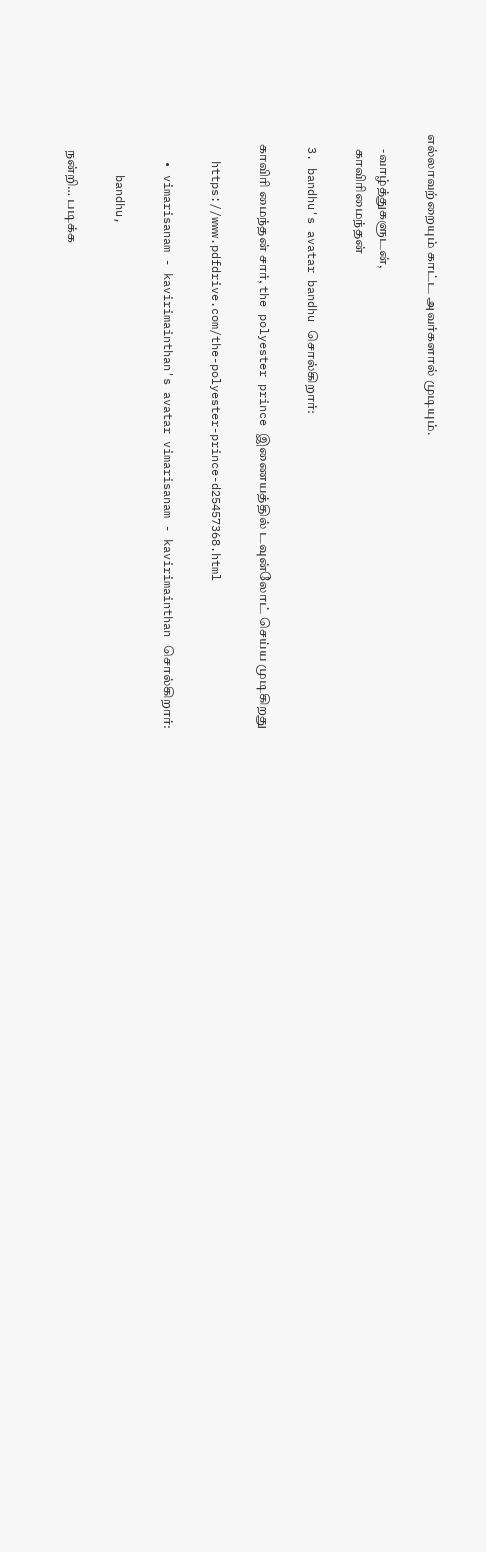எல்லாவற்றையும் காட்ட அவர்களால் முடியும்.

      -வாழ்த்துகளுடன்,
      காவிரிமைந்தன்

  3. bandhu's avatar bandhu சொல்கிறார்:

    காவிரி மைந்தன் சார், the polyester prince இணையத்தில் டவுன்லோட் செய்ய முடிகிறது

    https://www.pdfdrive.com/the-polyester-prince-d25457368.html

    • vimarisanam - kavirimainthan's avatar vimarisanam - kavirimainthan சொல்கிறார்:

      bandhu,

      நன்றி… படிக்க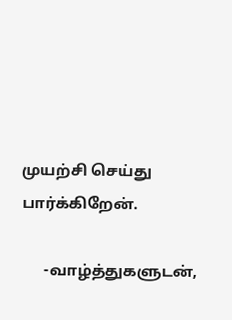முயற்சி செய்து பார்க்கிறேன்.

      -வாழ்த்துகளுடன்,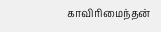காவிரிமைந்தன்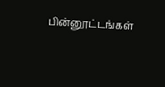பின்னூட்டங்கள்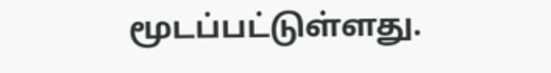மூடப்பட்டுள்ளது.